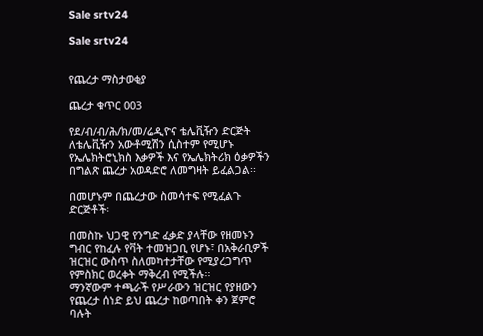Sale srtv24

Sale srtv24


የጨረታ ማስታወቂያ

ጨረታ ቁጥር 003

የደ/ብ/ብ/ሕ/ክ/መ/ሬዲዮና ቴሌቪዥን ድርጅት ለቴሌቪዥን አውቶሚሽን ሲስተም የሚሆኑ የኤሌክትሮኒክስ እቃዎች እና የኤሌክትሪክ ዕቃዎችን በግልጽ ጨረታ አወዳድሮ ለመግዛት ይፈልጋል፡፡

በመሆኑም በጨረታው ስመሳተፍ የሚፈልጉ ድርጅቶች፡

በመስኩ ህጋዊ የንግድ ፈቃድ ያላቸው የዘመኑን ግብር የከፈሉ የቫት ተመዝጋቢ የሆኑ፣ በአቅራቢዎች ዝርዝር ውስጥ ስለመካተታቸው የሚያረጋግጥ የምስክር ወረቀት ማቅረብ የሚችሉ፡፡
ማንኛውም ተጫራች የሥራውን ዝርዝር የያዘውን የጨረታ ሰነድ ይህ ጨረታ ከወጣበት ቀን ጀምሮ ባሉት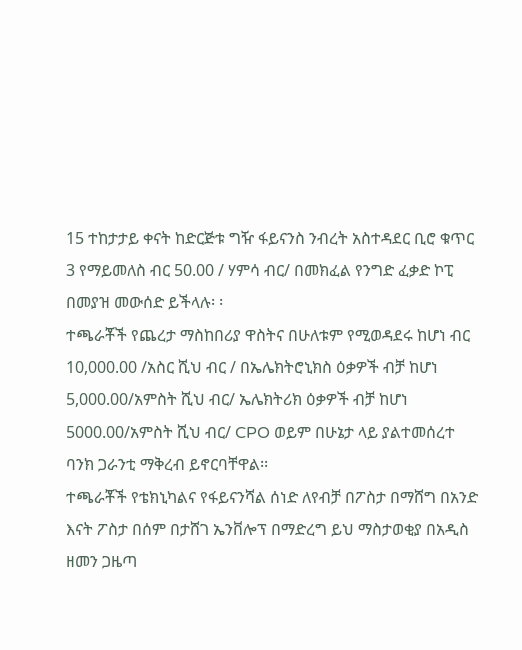15 ተከታታይ ቀናት ከድርጅቱ ግዥ ፋይናንስ ንብረት አስተዳደር ቢሮ ቁጥር 3 የማይመለስ ብር 50.00 / ሃምሳ ብር/ በመክፈል የንግድ ፈቃድ ኮፒ በመያዝ መውሰድ ይችላሉ፡ ፡
ተጫራቾች የጨረታ ማስከበሪያ ዋስትና በሁለቱም የሚወዳደሩ ከሆነ ብር 10,000.00 /አስር ሺህ ብር / በኤሌክትሮኒክስ ዕቃዎች ብቻ ከሆነ 5,000.00/አምስት ሺህ ብር/ ኤሌክትሪክ ዕቃዎች ብቻ ከሆነ 5000.00/አምስት ሺህ ብር/ CPO ወይም በሁኔታ ላይ ያልተመሰረተ ባንክ ጋራንቲ ማቅረብ ይኖርባቸዋል፡፡
ተጫራቾች የቴክኒካልና የፋይናንሻል ሰነድ ለየብቻ በፖስታ በማሸግ በአንድ እናት ፖስታ በሰም በታሸገ ኤንቨሎፕ በማድረግ ይህ ማስታወቂያ በአዲስ ዘመን ጋዜጣ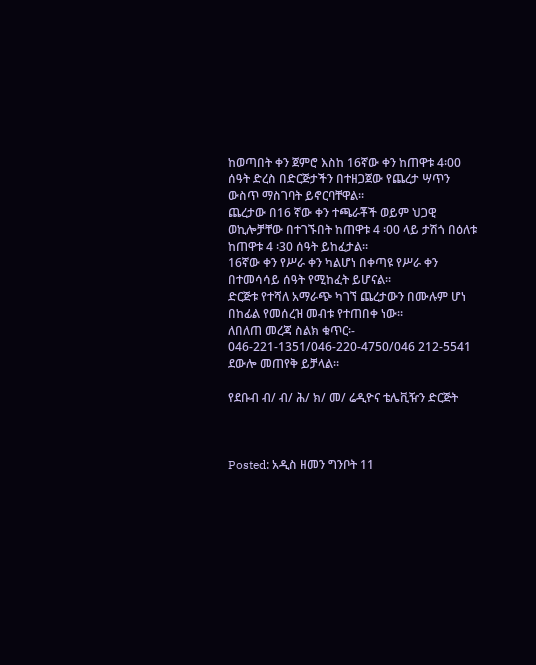ከወጣበት ቀን ጀምሮ እስከ 16ኛው ቀን ከጠዋቱ 4፡00 ሰዓት ድረስ በድርጅታችን በተዘጋጀው የጨረታ ሣጥን ውስጥ ማስገባት ይኖርባቸዋል፡፡
ጨረታው በ16 ኛው ቀን ተጫራቾች ወይም ህጋዊ ወኪሎቻቸው በተገኙበት ከጠዋቱ 4 ፡00 ላይ ታሽጎ በዕለቱ ከጠዋቱ 4 ፡30 ሰዓት ይከፈታል፡፡
16ኛው ቀን የሥራ ቀን ካልሆነ በቀጣዩ የሥራ ቀን በተመሳሳይ ሰዓት የሚከፈት ይሆናል፡፡
ድርጅቱ የተሻለ አማራጭ ካገኘ ጨረታውን በሙሉም ሆነ በከፊል የመሰረዝ መብቱ የተጠበቀ ነው፡፡
ለበለጠ መረጃ ስልክ ቁጥር፡- 046-221-1351/046-220-4750/046 212-5541 ደውሎ መጠየቅ ይቻላል፡፡

የደቡብ ብ/ ብ/ ሕ/ ክ/ መ/ ሬዲዮና ቴሌቪዥን ድርጅት



Posted: አዲስ ዘመን ግንቦት 11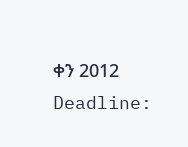ቀን 2012
Deadline: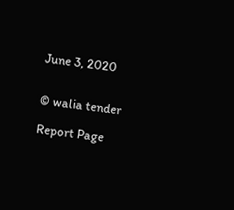June 3, 2020


© walia tender

Report Page